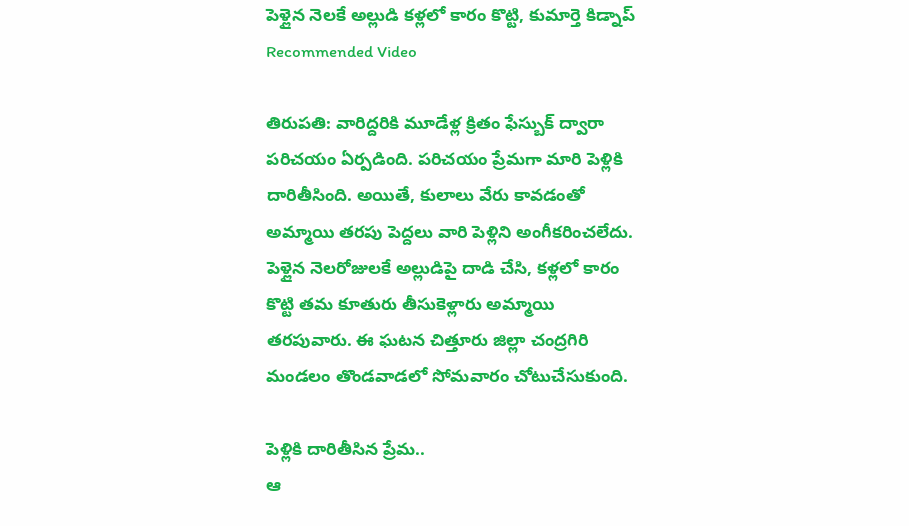పెళ్లైన నెలకే అల్లుడి కళ్లలో కారం కొట్టి, కుమార్తె కిడ్నాప్
Recommended Video

తిరుపతి: వారిద్దరికి మూడేళ్ల క్రితం ఫేస్బుక్ ద్వారా పరిచయం ఏర్పడింది. పరిచయం ప్రేమగా మారి పెళ్లికి దారితీసింది. అయితే, కులాలు వేరు కావడంతో అమ్మాయి తరపు పెద్దలు వారి పెళ్లిని అంగీకరించలేదు. పెళ్లైన నెలరోజులకే అల్లుడిపై దాడి చేసి, కళ్లలో కారం కొట్టి తమ కూతురు తీసుకెళ్లారు అమ్మాయి తరపువారు. ఈ ఘటన చిత్తూరు జిల్లా చంద్రగిరి మండలం తొండవాడలో సోమవారం చోటుచేసుకుంది.

పెళ్లికి దారితీసిన ప్రేమ..
ఆ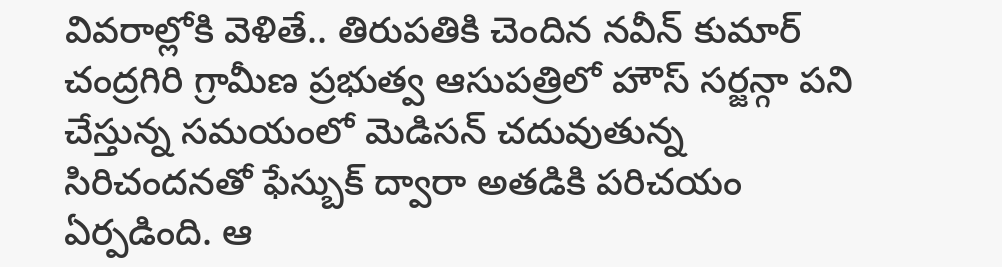వివరాల్లోకి వెళితే.. తిరుపతికి చెందిన నవీన్ కుమార్ చంద్రగిరి గ్రామీణ ప్రభుత్వ ఆసుపత్రిలో హౌస్ సర్జన్గా పని చేస్తున్న సమయంలో మెడిసన్ చదువుతున్న సిరిచందనతో ఫేస్బుక్ ద్వారా అతడికి పరిచయం ఏర్పడింది. ఆ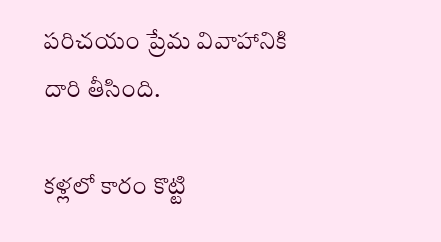పరిచయం ప్రేమ వివాహానికి దారి తీసింది.

కళ్లలో కారం కొట్టి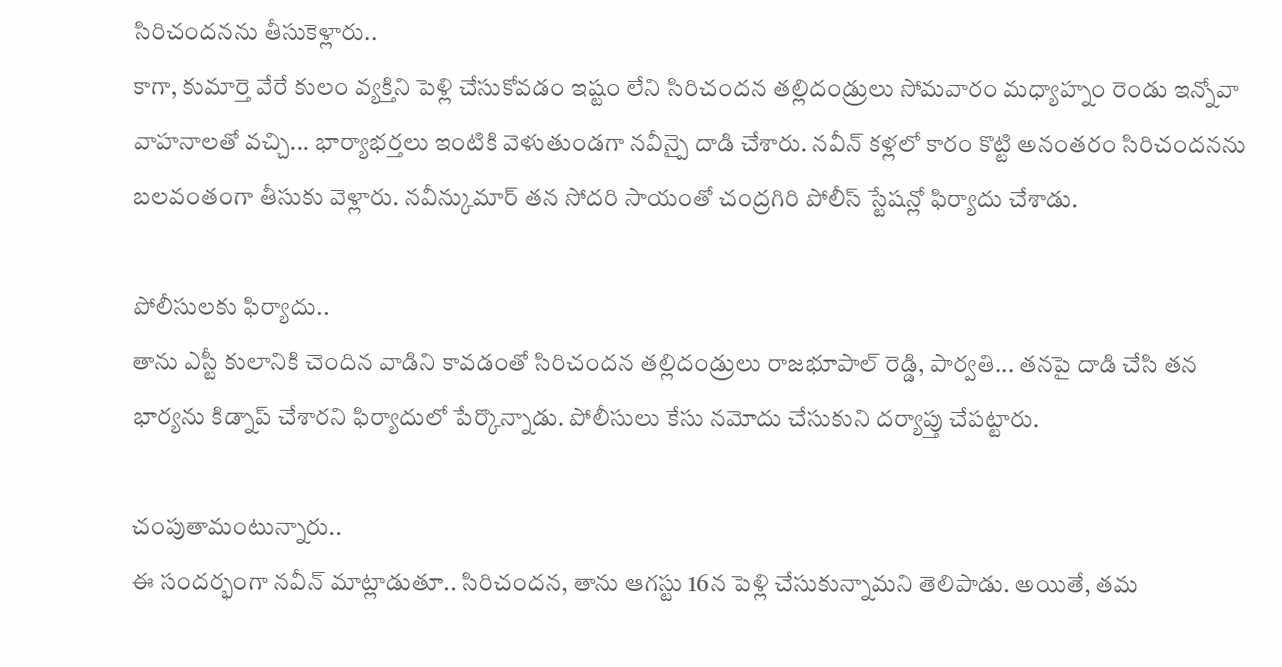సిరిచందనను తీసుకెళ్లారు..
కాగా, కుమార్తె వేరే కులం వ్యక్తిని పెళ్లి చేసుకోవడం ఇష్టం లేని సిరిచందన తల్లిదండ్రులు సోమవారం మధ్యాహ్నం రెండు ఇన్నోవా వాహనాలతో వచ్చి... భార్యాభర్తలు ఇంటికి వెళుతుండగా నవీన్పై దాడి చేశారు. నవీన్ కళ్లలో కారం కొట్టి అనంతరం సిరిచందనను బలవంతంగా తీసుకు వెళ్లారు. నవీన్కుమార్ తన సోదరి సాయంతో చంద్రగిరి పోలీస్ స్టేషన్లో ఫిర్యాదు చేశాడు.

పోలీసులకు ఫిర్యాదు..
తాను ఎస్టీ కులానికి చెందిన వాడిని కావడంతో సిరిచందన తల్లిదండ్రులు రాజభూపాల్ రెడ్డి, పార్వతి... తనపై దాడి చేసి తన భార్యను కిడ్నాప్ చేశారని ఫిర్యాదులో పేర్కొన్నాడు. పోలీసులు కేసు నమోదు చేసుకుని దర్యాప్తు చేపట్టారు.

చంపుతామంటున్నారు..
ఈ సందర్భంగా నవీన్ మాట్లాడుతూ.. సిరిచందన, తాను ఆగస్టు 16న పెళ్లి చేసుకున్నామని తెలిపాడు. అయితే, తమ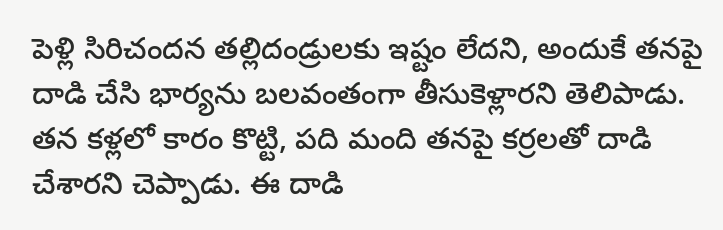పెళ్లి సిరిచందన తల్లిదండ్రులకు ఇష్టం లేదని, అందుకే తనపై దాడి చేసి భార్యను బలవంతంగా తీసుకెళ్లారని తెలిపాడు. తన కళ్లలో కారం కొట్టి, పది మంది తనపై కర్రలతో దాడి చేశారని చెప్పాడు. ఈ దాడి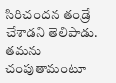సిరిచందన తండ్రే చేశాడని తెలిపాడు. తమను చంపుతామంటూ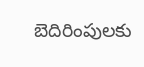బెదిరింపులకు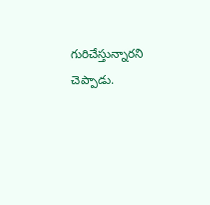గురిచేస్తున్నారని చెప్పాడు.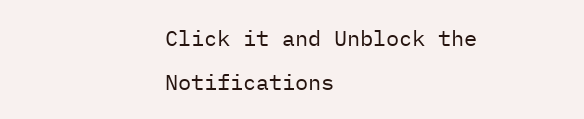Click it and Unblock the Notifications